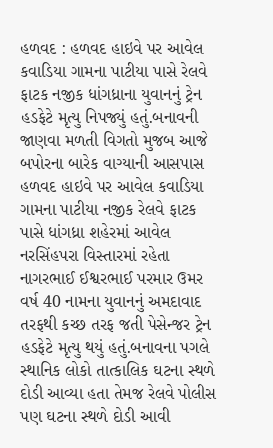હળવદ : હળવદ હાઇવે પર આવેલ કવાડિયા ગામના પાટીયા પાસે રેલવે ફાટક નજીક ધાંગધ્રાના યુવાનનું ટ્રેન હડફેટે મૃત્યુ નિપજ્યું હતું.બનાવની જાણવા મળતી વિગતો મુજબ આજે બપોરના બારેક વાગ્યાની આસપાસ હળવદ હાઇવે પર આવેલ કવાડિયા ગામના પાટીયા નજીક રેલવે ફાટક પાસે ધાંગધ્રા શહેરમાં આવેલ નરસિંહપરા વિસ્તારમાં રહેતા નાગરભાઈ ઈશ્વરભાઈ પરમાર ઉમર વર્ષ 40 નામના યુવાનનું અમદાવાદ તરફથી કચ્છ તરફ જતી પેસેન્જર ટ્રેન હડફેટે મૃત્યુ થયું હતું.બનાવના પગલે સ્થાનિક લોકો તાત્કાલિક ઘટના સ્થળે દોડી આવ્યા હતા તેમજ રેલવે પોલીસ પણ ઘટના સ્થળે દોડી આવી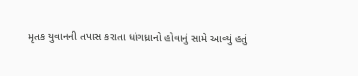મૃતક યુવાનની તપાસ કરાતા ધાંગધ્રાનો હોવાનું સામે આવ્યું હતું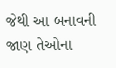જેથી આ બનાવની જાણ તેઓના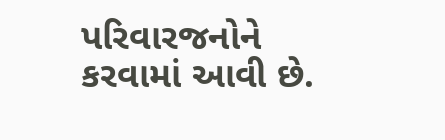પરિવારજનોને કરવામાં આવી છે.